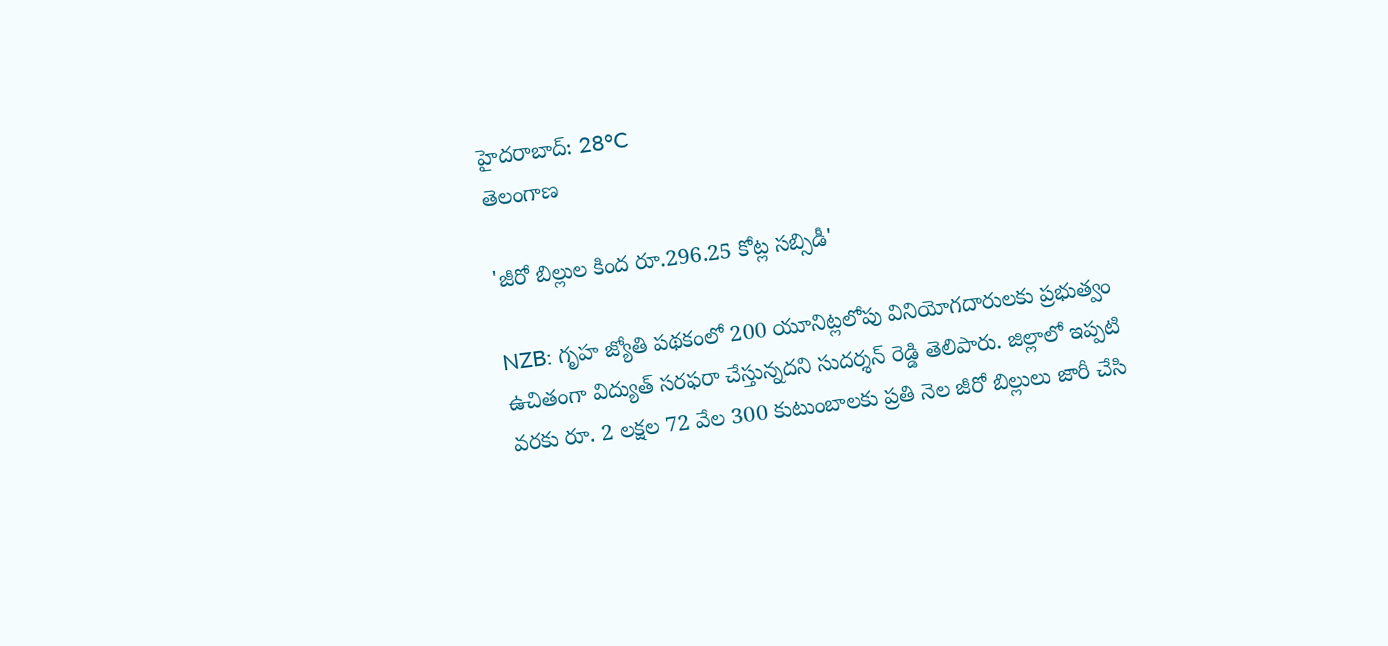హైదరాబాద్: 28°C
తెలంగాణ

'జీరో బిల్లుల కింద రూ.296.25 కోట్ల సబ్సిడీ'

NZB: గృహ జ్యోతి పథకంలో 200 యూనిట్లలోపు వినియోగదారులకు ప్రభుత్వం ఉచితంగా విద్యుత్ సరఫరా చేస్తున్నదని సుదర్శన్ రెడ్డి తెలిపారు. జిల్లాలో ఇప్పటి వరకు రూ. 2 లక్షల 72 వేల 300 కుటుంబాలకు ప్రతి నెల జీరో బిల్లులు జారీ చేసి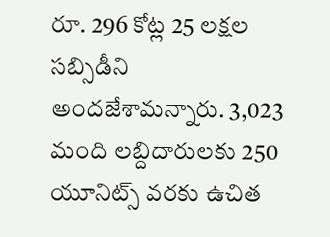రూ. 296 కోట్ల 25 లక్షల సబ్సిడీని అందజేశామన్నారు. 3,023 మంది లబ్దిదారులకు 250 యూనిట్స్ వరకు ఉచిత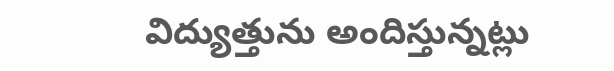విద్యుత్తును అందిస్తున్నట్లు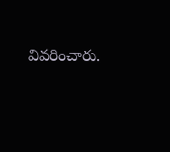వివరించారు.